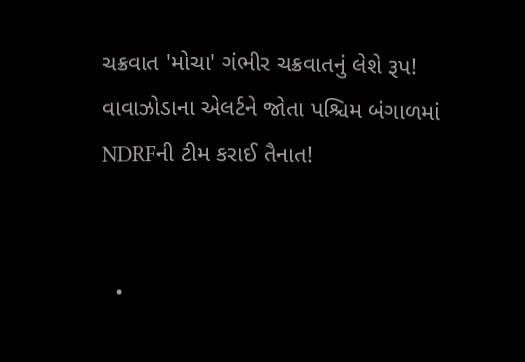ચક્રવાત 'મોચા' ગંભીર ચક્રવાતનું લેશે રૂપ! વાવાઝોડાના એલર્ટને જોતા પશ્ચિમ બંગાળમાં NDRFની ટીમ કરાઈ તૈનાત!


  •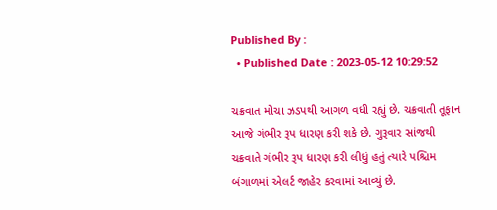Published By :
  • Published Date : 2023-05-12 10:29:52

ચક્રવાત મોચા ઝડપથી આગળ વધી રહ્યું છે. ચક્રવાતી તૂફાન આજે ગંભીર રૂપ ધારણ કરી શકે છે. ગુરૂવાર સાંજથી ચક્રવાતે ગંભીર રૂપ ધારણ કરી લીધું હતું ત્યારે પશ્ચિમ બંગાળમાં એલર્ટ જાહેર કરવામાં આવ્યું છે.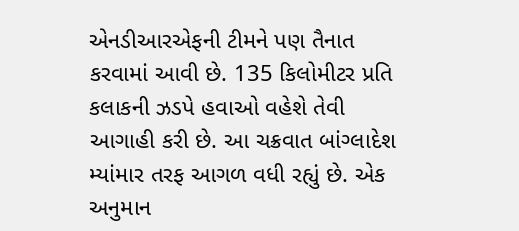એનડીઆરએફની ટીમને પણ તૈનાત કરવામાં આવી છે. 135 કિલોમીટર પ્રતિ કલાકની ઝડપે હવાઓ વહેશે તેવી આગાહી કરી છે. આ ચક્રવાત બાંગ્લાદેશ મ્યાંમાર તરફ આગળ વધી રહ્યું છે. એક અનુમાન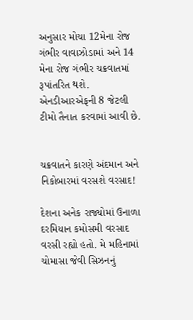અનુસાર મોચા 12મેના રોજ ગંભીર વાવાઝોડામાં અને 14 મેના રોજ ગંભીર ચક્રવાતમાં રૂપાંતરિત થશે. એનડીઆરએફની 8 જેટલી ટીમો તૈનાત કરવામાં આવી છે.


ચક્રવાતને કારણે અંદમાન અને નિકોબારમાં વરસશે વરસાદ!

દેશના અનેક રાજ્યોમાં ઉનાળા દરમિયાન કમોસમી વરસાદ વરસી રહ્યો હતો. મે મહિનામાં ચોમાસા જેવી સિઝનનું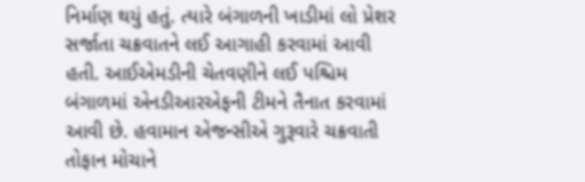નિર્માણ થયું હતું. ત્યારે બંગાળની ખાડીમાં લો પ્રેશર સર્જાતા ચક્રવાતને લઈ આગાહી કરવામાં આવી હતી. આઈએમડીની ચેતવણીને લઈ પશ્ચિમ બંગાળમાં એનડીઆરએફની ટીમને તૈનાત કરવામાં આવી છે. હવામાન એજન્સીએ ગુરૂવારે ચક્રવાતી તોફાન મોચાને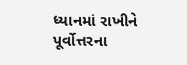ધ્યાનમાં રાખીને પૂર્વોત્તરના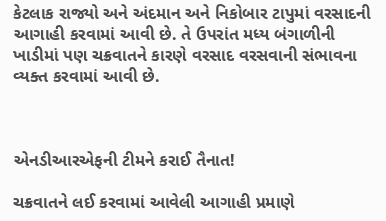કેટલાક રાજ્યો અને અંદમાન અને નિકોબાર ટાપુમાં વરસાદની આગાહી કરવામાં આવી છે. તે ઉપરાંત મધ્ય બંગાળીની ખાડીમાં પણ ચક્રવાતને કારણે વરસાદ વરસવાની સંભાવના વ્યક્ત કરવામાં આવી છે.



એનડીઆરએફની ટીમને કરાઈ તૈનાત!

ચક્રવાતને લઈ કરવામાં આવેલી આગાહી પ્રમાણે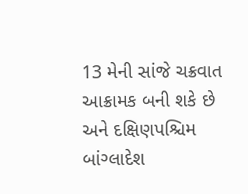13 મેની સાંજે ચક્રવાત આક્રામક બની શકે છે અને દક્ષિણપશ્ચિમ બાંગ્લાદેશ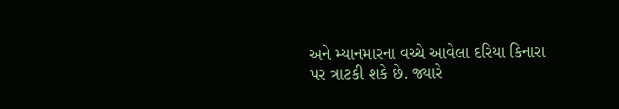અને મ્યાનમારના વચ્ચે આવેલા દરિયા કિનારા પર ત્રાટકી શકે છે. જ્યારે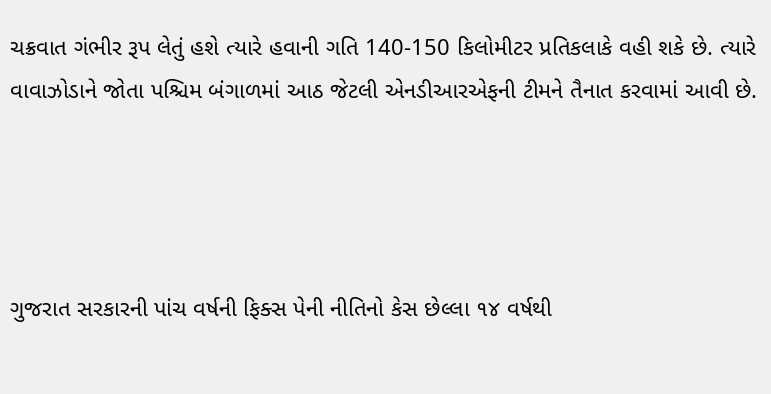ચક્રવાત ગંભીર રૂપ લેતું હશે ત્યારે હવાની ગતિ 140-150 કિલોમીટર પ્રતિકલાકે વહી શકે છે. ત્યારે વાવાઝોડાને જોતા પશ્ચિમ બંગાળમાં આઠ જેટલી એનડીઆરએફની ટીમને તૈનાત કરવામાં આવી છે.




ગુજરાત સરકારની પાંચ વર્ષની ફિક્સ પેની નીતિનો કેસ છેલ્લા ૧૪ વર્ષથી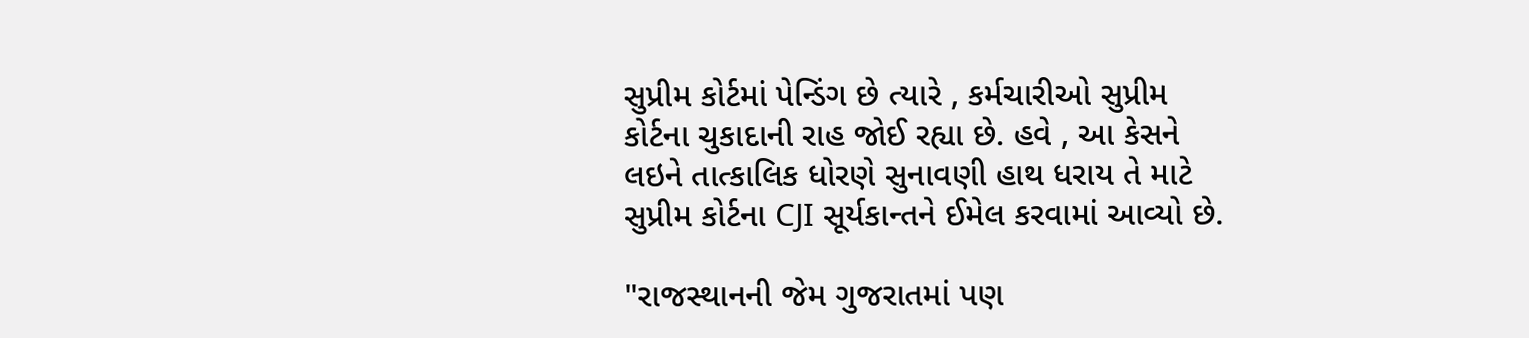સુપ્રીમ કોર્ટમાં પેન્ડિંગ છે ત્યારે , કર્મચારીઓ સુપ્રીમ કોર્ટના ચુકાદાની રાહ જોઈ રહ્યા છે. હવે , આ કેસને લઇને તાત્કાલિક ધોરણે સુનાવણી હાથ ધરાય તે માટે સુપ્રીમ કોર્ટના CJI સૂર્યકાન્તને ઈમેલ કરવામાં આવ્યો છે.

"રાજસ્થાનની જેમ ગુજરાતમાં પણ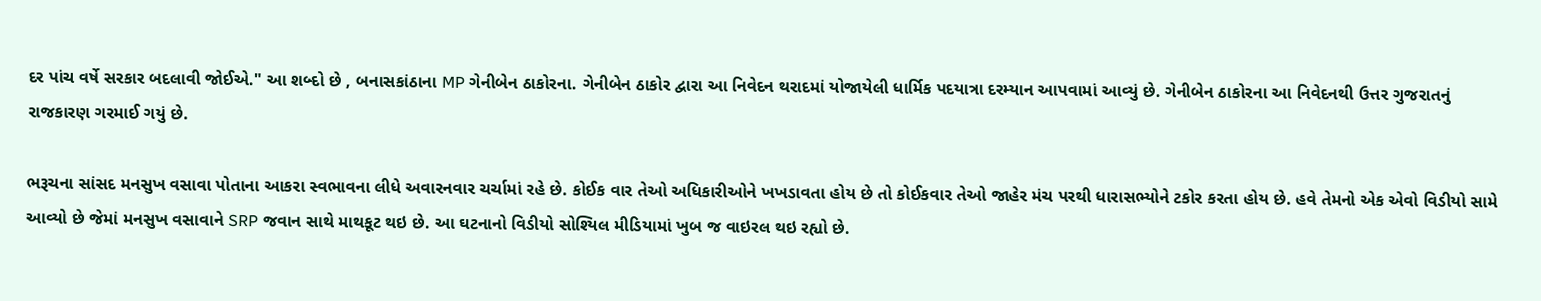દર પાંચ વર્ષે સરકાર બદલાવી જોઈએ." આ શબ્દો છે , બનાસકાંઠાના MP ગેનીબેન ઠાકોરના. ગેનીબેન ઠાકોર દ્વારા આ નિવેદન થરાદમાં યોજાયેલી ધાર્મિક પદયાત્રા દરમ્યાન આપવામાં આવ્યું છે. ગેનીબેન ઠાકોરના આ નિવેદનથી ઉત્તર ગુજરાતનું રાજકારણ ગરમાઈ ગયું છે.

ભરૂચના સાંસદ મનસુખ વસાવા પોતાના આકરા સ્વભાવના લીધે અવારનવાર ચર્ચામાં રહે છે. કોઈક વાર તેઓ અધિકારીઓને ખખડાવતા હોય છે તો કોઈકવાર તેઓ જાહેર મંચ પરથી ધારાસભ્યોને ટકોર કરતા હોય છે. હવે તેમનો એક એવો વિડીયો સામે આવ્યો છે જેમાં મનસુખ વસાવાને SRP જવાન સાથે માથકૂટ થઇ છે. આ ઘટનાનો વિડીયો સોશ્યિલ મીડિયામાં ખુબ જ વાઇરલ થઇ રહ્યો છે.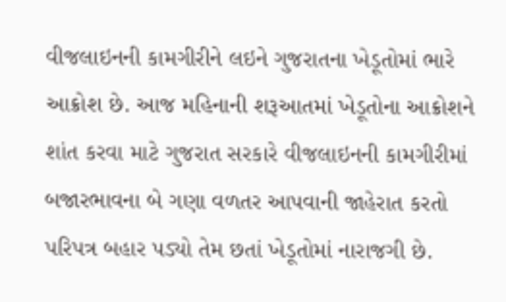વીજલાઇનની કામગીરીને લઇને ગુજરાતના ખેડૂતોમાં ભારે આક્રોશ છે. આજ મહિનાની શરૂઆતમાં ખેડૂતોના આક્રોશને શાંત કરવા માટે ગુજરાત સરકારે વીજલાઇનની કામગીરીમાં બજારભાવના બે ગણા વળતર આપવાની જાહેરાત કરતો પરિપત્ર બહાર પડ્યો તેમ છતાં ખેડૂતોમાં નારાજગી છે.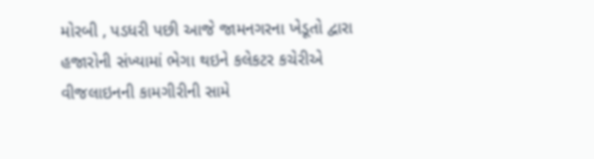મોરબી , પડધરી પછી આજે જામનગરના ખેડૂતો દ્વારા હજારોની સંખ્યામાં ભેગા થઇને કલેકટર કચેરીએ વીજલાઇનની કામગીરીની સામે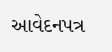આવેદનપત્ર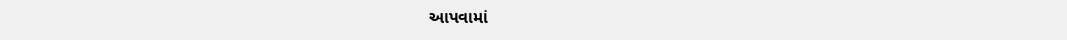આપવામાં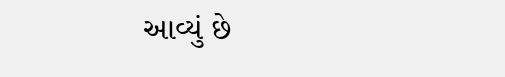આવ્યું છે